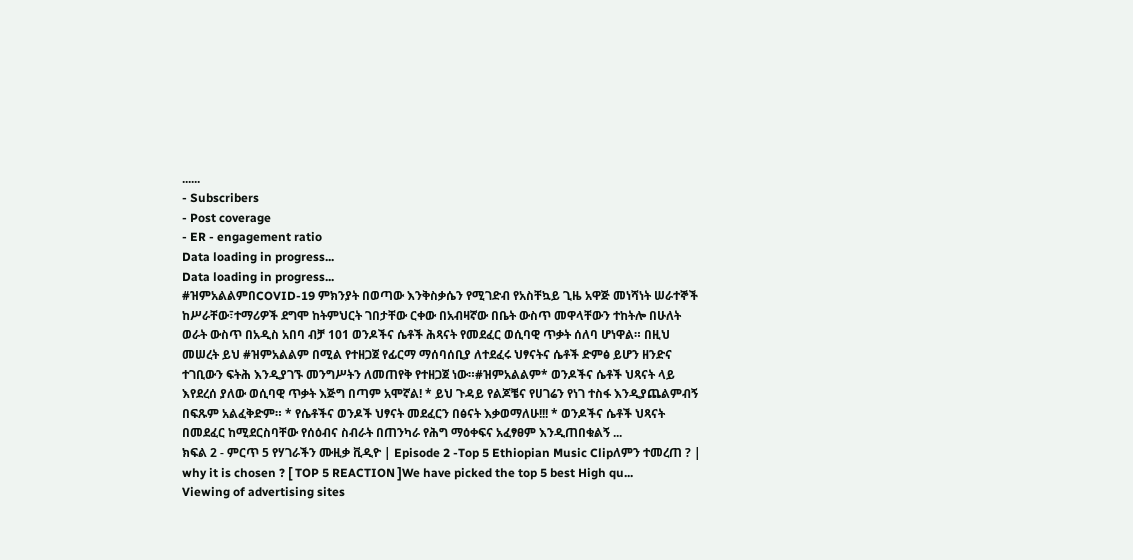......
- Subscribers
- Post coverage
- ER - engagement ratio
Data loading in progress...
Data loading in progress...
#ዝምአልልምበCOVID-19 ምክንያት በወጣው እንቅስቃሴን የሚገድብ የአስቸኳይ ጊዜ አዋጅ መነሻነት ሠራተኞች ከሥራቸው፣ተማሪዎች ደግሞ ከትምህርት ገበታቸው ርቀው በአብዛኛው በቤት ውስጥ መዋላቸውን ተከትሎ በሁለት ወራት ውስጥ በአዲስ አበባ ብቻ 101 ወንዶችና ሴቶች ሕጻናት የመደፈር ወሲባዊ ጥቃት ሰለባ ሆነዋል። በዚህ መሠረት ይህ #ዝምአልልም በሚል የተዘጋጀ የፊርማ ማሰባሰቢያ ለተደፈሩ ህፃናትና ሴቶች ድምፅ ይሆን ዘንድና ተገቢውን ፍትሕ እንዲያገኙ መንግሥትን ለመጠየቅ የተዘጋጀ ነው።#ዝምአልልም* ወንዶችና ሴቶች ህጻናት ላይ እየደረሰ ያለው ወሲባዊ ጥቃት እጅግ በጣም አሞኛል! * ይህ ጉዳይ የልጆቼና የሀገሬን የነገ ተስፋ እንዲያጨልምብኝ በፍጹም አልፈቅድም። * የሴቶችና ወንዶች ህፃናት መደፈርን በፅናት እቃወማለሁ!!! * ወንዶችና ሴቶች ህጻናት በመደፈር ከሚደርስባቸው የሰዕብና ስብራት በጠንካራ የሕግ ማዕቀፍና አፈፃፀም እንዲጠበቁልኝ ...
ክፍል 2 - ምርጥ 5 የሃገራችን ሙዚቃ ቪዲዮ | Episode 2 -Top 5 Ethiopian Music Clipለምን ተመረጠ ? | why it is chosen ? [ TOP 5 REACTION ]We have picked the top 5 best High qu...
Viewing of advertising sites